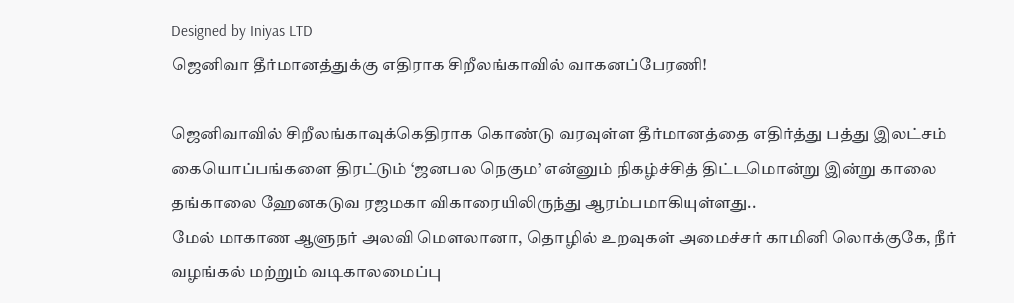Designed by Iniyas LTD
ஜெனிவா தீர்மானத்துக்கு எதிராக சிறீலங்காவில் வாகனப்பேரணி!

ஜெனிவாவில் சிறீலங்காவுக்கெதிராக கொண்டு வரவுள்ள தீர்மானத்தை எதிர்த்து பத்து இலட்சம் கையொப்பங்களை திரட்டும் ‘ஜனபல நெகும’ என்னும் நிகழ்ச்சித் திட்டமொன்று இன்று காலை தங்காலை ஹேனகடுவ ரஜமகா விகாரையிலிருந்து ஆரம்பமாகியுள்ளது..
மேல் மாகாண ஆளுநர் அலவி மெளலானா, தொழில் உறவுகள் அமைச்சர் காமினி லொக்குகே, நீர் வழங்கல் மற்றும் வடிகாலமைப்பு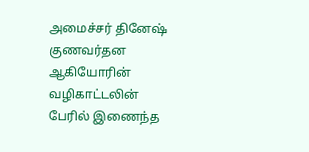அமைச்சர் தினேஷ் குணவர்தன ஆகியோரின் வழிகாட்டலின் பேரில் இணைந்த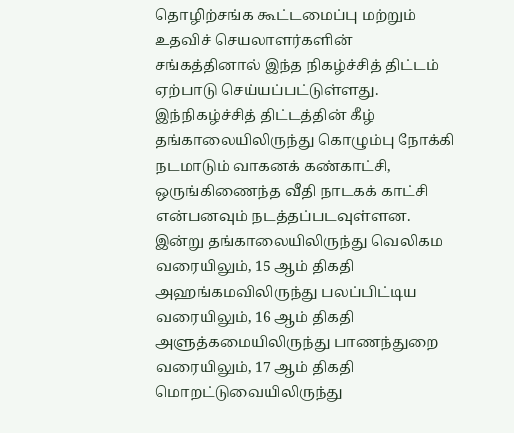தொழிற்சங்க கூட்டமைப்பு மற்றும் உதவிச் செயலாளர்களின் சங்கத்தினால் இந்த நிகழ்ச்சித் திட்டம் ஏற்பாடு செய்யப்பட்டுள்ளது.
இந்நிகழ்ச்சித் திட்டத்தின் கீழ் தங்காலையிலிருந்து கொழும்பு நோக்கி நடமாடும் வாகனக் கண்காட்சி, ஒருங்கிணைந்த வீதி நாடகக் காட்சி என்பனவும் நடத்தப்படவுள்ளன.
இன்று தங்காலையிலிருந்து வெலிகம வரையிலும், 15 ஆம் திகதி அஹங்கமவிலிருந்து பலப்பிட்டிய வரையிலும், 16 ஆம் திகதி அளுத்கமையிலிருந்து பாணந்துறை வரையிலும், 17 ஆம் திகதி மொறட்டுவையிலிருந்து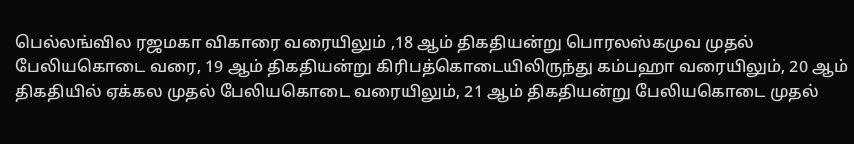பெல்லங்வில ரஜமகா விகாரை வரையிலும் ,18 ஆம் திகதியன்று பொரலஸ்கமுவ முதல் பேலியகொடை வரை, 19 ஆம் திகதியன்று கிரிபத்கொடையிலிருந்து கம்பஹா வரையிலும், 20 ஆம் திகதியில் ஏக்கல முதல் பேலியகொடை வரையிலும், 21 ஆம் திகதியன்று பேலியகொடை முதல்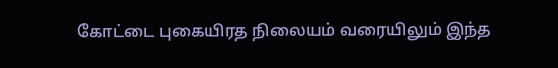கோட்டை புகையிரத நிலையம் வரையிலும் இந்த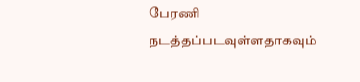பேரணி நடத்தப்படவுள்ளதாகவும்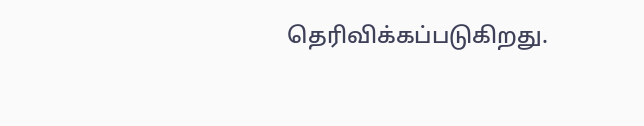தெரிவிக்கப்படுகிறது.